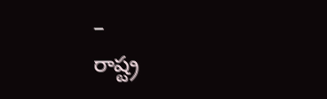–
రాష్ట్ర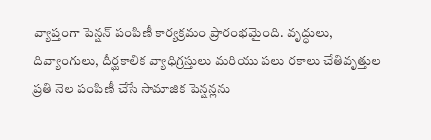వ్యాప్తంగా పెన్షన్ పంపిణీ కార్యక్రమం ప్రారంభమైంది. వృద్ధులు, దివ్యాంగులు, దీర్ఘకాలిక వ్యాధిగ్రస్తులు మరియు పలు రకాలు చేతివృత్తుల ప్రతి నెల పంపిణీ చేసే సామాజిక పెన్షన్లను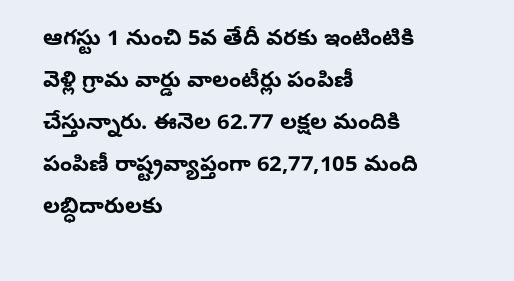ఆగస్టు 1 నుంచి 5వ తేదీ వరకు ఇంటింటికి వెళ్లి గ్రామ వార్డు వాలంటీర్లు పంపిణీ చేస్తున్నారు. ఈనెల 62.77 లక్షల మందికి పంపిణీ రాష్ట్రవ్యాప్తంగా 62,77,105 మంది లబ్ధిదారులకు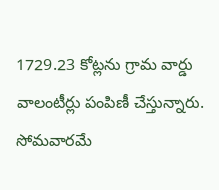1729.23 కోట్లను గ్రామ వార్డు వాలంటీర్లు పంపిణీ చేస్తున్నారు. సోమవారమే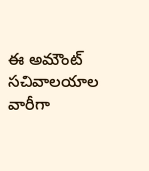ఈ అమౌంట్ సచివాలయాల వారీగా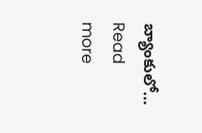బ్యాంకులో…
Read more